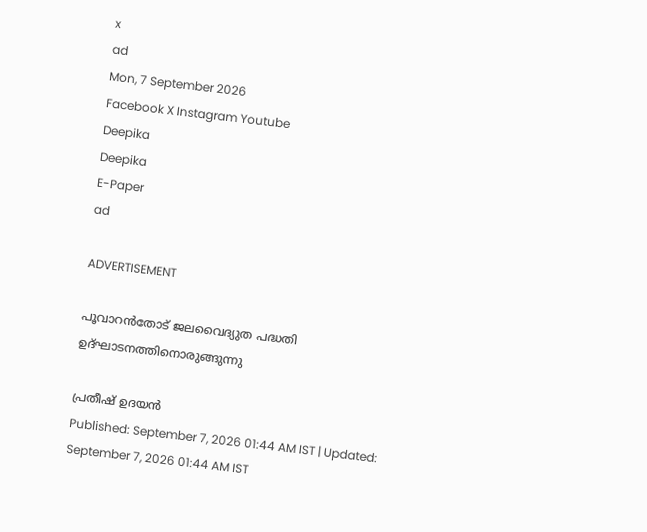x
ad
Mon, 7 September 2026
Facebook X Instagram Youtube
Deepika
Deepika
E-Paper
ad

ADVERTISEMENT

പൂവാറൻതോട് ജലവൈദ്യുത പദ്ധതി ഉദ്ഘാടനത്തിനൊരുങ്ങുന്നു

പ്രതീഷ് ഉദയൻ
Published: September 7, 2026 01:44 AM IST | Updated: September 7, 2026 01:44 AM IST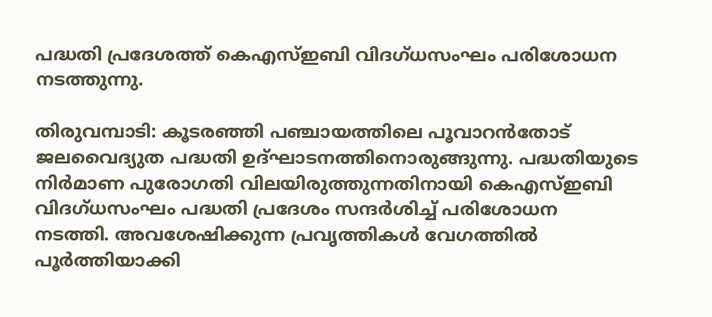പദ്ധതി പ്രദേശത്ത് കെഎസ്ഇബി വിദഗ്ധസംഘം പരിശോധന നടത്തുന്നു.

തിരുവമ്പാടി: കൂടരഞ്ഞി പഞ്ചായത്തിലെ പൂവാറൻതോട് ജലവൈദ്യുത പദ്ധതി ഉദ്ഘാടനത്തിനൊരുങ്ങുന്നു. പദ്ധതിയുടെ നിർമാണ പുരോഗതി വിലയിരുത്തുന്നതിനായി കെഎസ്ഇബി വിദഗ്ധസംഘം പദ്ധതി പ്രദേശം സന്ദർശിച്ച് പരിശോധന നടത്തി. അവശേഷിക്കുന്ന പ്രവൃത്തികൾ വേഗത്തിൽ പൂർത്തിയാക്കി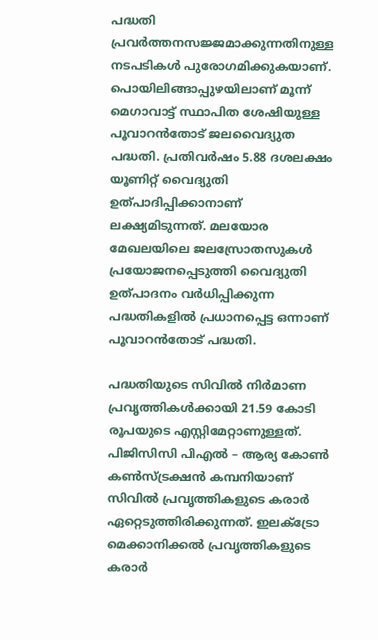പദ്ധതി പ്രവർത്തനസജ്ജമാക്കുന്നതിനുള്ള നടപടികൾ പുരോഗമിക്കുകയാണ്. പൊയിലിങ്ങാപ്പുഴയിലാണ് മൂന്ന് മെഗാവാട്ട് സ്ഥാപിത ശേഷിയുള്ള പൂവാറൻതോട് ജലവൈദ്യുത പദ്ധതി. പ്രതിവർഷം 5.88 ദശലക്ഷം യൂണിറ്റ് വൈദ്യുതി ഉത്പാദിപ്പിക്കാനാണ് ലക്ഷ്യമിടുന്നത്. മലയോര മേഖലയിലെ ജലസ്രോതസുകൾ പ്രയോജനപ്പെടുത്തി വൈദ്യുതി ഉത്പാദനം വർധിപ്പിക്കുന്ന പദ്ധതികളിൽ പ്രധാനപ്പെട്ട ഒന്നാണ് പൂവാറൻതോട് പദ്ധതി.

പദ്ധതിയുടെ സിവിൽ നിർമാണ പ്രവൃത്തികൾക്കായി 21.59 കോടി രൂപയുടെ എസ്റ്റിമേറ്റാണുള്ളത്. പിജിസിസി പിഎൽ – ആര്യ കോൺ കൺസ്ട്രക്ഷൻ കമ്പനിയാണ് സിവിൽ പ്രവൃത്തികളുടെ കരാർ ഏറ്റെടുത്തിരിക്കുന്നത്. ഇലക്ട്രോ മെക്കാനിക്കൽ പ്രവൃത്തികളുടെ കരാർ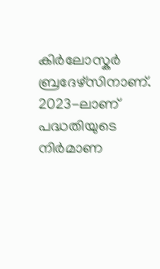കിർലോസ്കർ ബ്രദേഴ്സിനാണ്. 2023-ലാണ് പദ്ധതിയുടെ നിർമാണ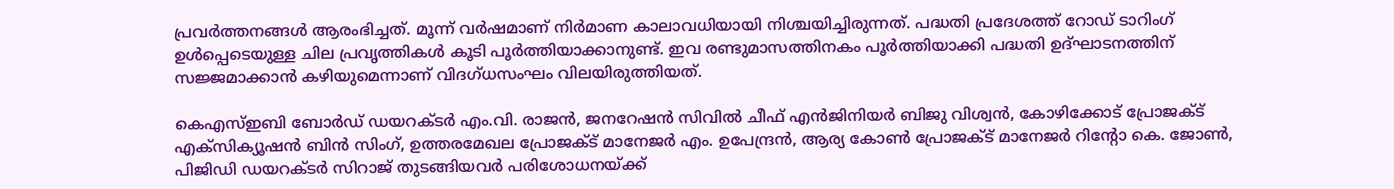പ്രവർത്തനങ്ങൾ ആരംഭിച്ചത്. മൂന്ന് വർഷമാണ് നിർമാണ കാലാവധിയായി നിശ്ചയിച്ചിരുന്നത്. പദ്ധതി പ്രദേശത്ത് റോഡ് ടാറിംഗ് ഉൾപ്പെടെയുള്ള ചില പ്രവൃത്തികൾ കൂടി പൂർത്തിയാക്കാനുണ്ട്. ഇവ രണ്ടുമാസത്തിനകം പൂർത്തിയാക്കി പദ്ധതി ഉദ്ഘാടനത്തിന് സജ്ജമാക്കാൻ കഴിയുമെന്നാണ് വിദഗ്ധസംഘം വിലയിരുത്തിയത്.

കെഎസ്ഇബി ബോർഡ് ഡയറക്ടർ എം.വി. രാജൻ, ജനറേഷൻ സിവിൽ ചീഫ് എൻജിനിയർ ബിജു വിശ്വൻ, കോഴിക്കോട് പ്രോജക്ട് എക്സിക്യൂഷൻ ബിൻ സിംഗ്, ഉത്തരമേഖല പ്രോജക്ട് മാനേജർ എം. ഉപേന്ദ്രൻ, ആര്യ കോൺ പ്രോജക്ട് മാനേജർ റിന്‍റോ കെ. ജോൺ, പിജിഡി ഡയറക്ടർ സിറാജ് തുടങ്ങിയവർ പരിശോധനയ്ക്ക്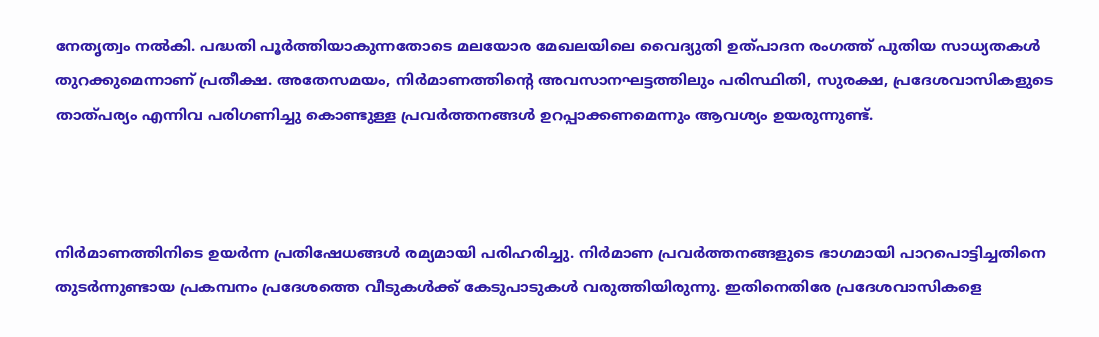നേതൃത്വം നൽകി. പദ്ധതി പൂർത്തിയാകുന്നതോടെ മലയോര മേഖലയിലെ വൈദ്യുതി ഉത്പാദന രംഗത്ത് പുതിയ സാധ്യതകൾ തുറക്കുമെന്നാണ് പ്രതീക്ഷ. അതേസമയം, നിർമാണത്തിന്‍റെ അവസാനഘട്ടത്തിലും പരിസ്ഥിതി, സുരക്ഷ, പ്രദേശവാസികളുടെ താത്പര്യം എന്നിവ പരിഗണിച്ചു കൊണ്ടുള്ള പ്രവർത്തനങ്ങൾ ഉറപ്പാക്കണമെന്നും ആവശ്യം ഉയരുന്നുണ്ട്.



നിർമാണത്തിനിടെ ഉയർന്ന പ്രതിഷേധങ്ങൾ രമ്യമായി പരിഹരിച്ചു. നിർമാണ പ്രവർത്തനങ്ങളുടെ ഭാഗമായി പാറപൊട്ടിച്ചതിനെ തുടർന്നുണ്ടായ പ്രകമ്പനം പ്രദേശത്തെ വീടുകൾക്ക് കേടുപാടുകൾ വരുത്തിയിരുന്നു. ഇതിനെതിരേ പ്രദേശവാസികളെ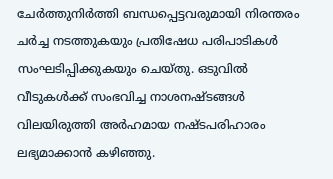ചേർത്തുനിർത്തി ബന്ധപ്പെട്ടവരുമായി നിരന്തരം ചർച്ച നടത്തുകയും പ്രതിഷേധ പരിപാടികൾ സംഘടിപ്പിക്കുകയും ചെയ്തു. ഒടുവിൽ വീടുകൾക്ക് സംഭവിച്ച നാശനഷ്ടങ്ങൾ വിലയിരുത്തി അർഹമായ നഷ്ടപരിഹാരം ലഭ്യമാക്കാൻ കഴിഞ്ഞു.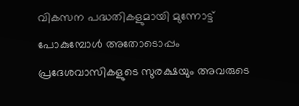വികസന പദ്ധതികളുമായി മുന്നോട്ട് പോകുമ്പോൾ അതോടൊപ്പം പ്രദേശവാസികളുടെ സുരക്ഷയും അവരുടെ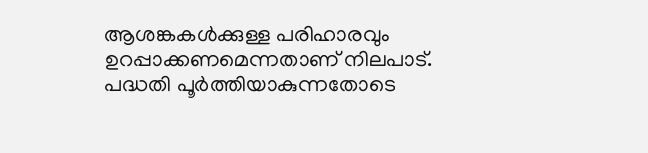ആശങ്കകൾക്കുള്ള പരിഹാരവും ഉറപ്പാക്കണമെന്നതാണ് നിലപാട്. പദ്ധതി പൂർത്തിയാകുന്നതോടെ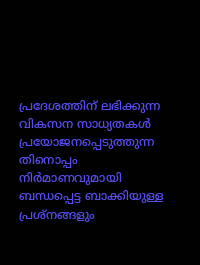പ്രദേശത്തിന് ലഭിക്കുന്ന വികസന സാധ്യതകൾ പ്രയോജനപ്പെടുത്തുന്ന തിനൊപ്പം നിർമാണവുമായി ബന്ധപ്പെട്ട ബാക്കിയുള്ള പ്രശ്നങ്ങളും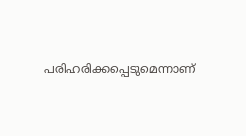പരിഹരിക്കപ്പെടുമെന്നാണ്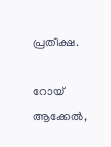പ്രതീക്ഷ.

റോയ് ആക്കേൽ,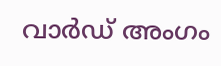വാർഡ് അംഗം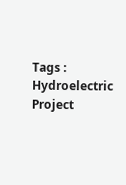Tags : Hydroelectric Project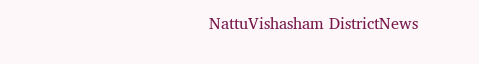NattuVishasham DistrictNews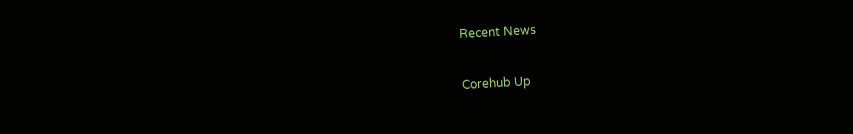Recent News

Corehub Up